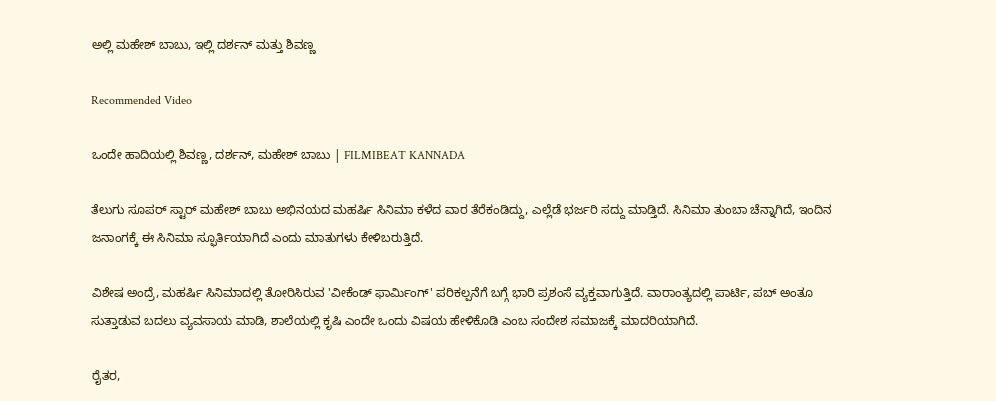ಅಲ್ಲಿ ಮಹೇಶ್ ಬಾಬು, ಇಲ್ಲಿ ದರ್ಶನ್ ಮತ್ತು ಶಿವಣ್ಣ

Recommended Video

ಒಂದೇ ಹಾದಿಯಲ್ಲಿ ಶಿವಣ್ಣ, ದರ್ಶನ್, ಮಹೇಶ್ ಬಾಬು | FILMIBEAT KANNADA

ತೆಲುಗು ಸೂಪರ್ ಸ್ಟಾರ್ ಮಹೇಶ್ ಬಾಬು ಅಭಿನಯದ ಮಹರ್ಷಿ ಸಿನಿಮಾ ಕಳೆದ ವಾರ ತೆರೆಕಂಡಿದ್ದು, ಎಲ್ಲೆಡೆ ಭರ್ಜರಿ ಸದ್ದು ಮಾಡ್ತಿದೆ. ಸಿನಿಮಾ ತುಂಬಾ ಚೆನ್ನಾಗಿದೆ, ಇಂದಿನ ಜನಾಂಗಕ್ಕೆ ಈ ಸಿನಿಮಾ ಸ್ಫೂರ್ತಿಯಾಗಿದೆ ಎಂದು ಮಾತುಗಳು ಕೇಳಿಬರುತ್ತಿದೆ.

ವಿಶೇಷ ಅಂದ್ರೆ, ಮಹರ್ಷಿ ಸಿನಿಮಾದಲ್ಲಿ ತೋರಿಸಿರುವ 'ವೀಕೆಂಡ್ ಫಾರ್ಮಿಂಗ್' ಪರಿಕಲ್ಪನೆಗೆ ಬಗ್ಗೆ ಭಾರಿ ಪ್ರಶಂಸೆ ವ್ಯಕ್ತವಾಗುತ್ತಿದೆ. ವಾರಾಂತ್ಯದಲ್ಲಿ ಪಾರ್ಟಿ, ಪಬ್ ಅಂತೂ ಸುತ್ತಾಡುವ ಬದಲು ವ್ಯವಸಾಯ ಮಾಡಿ, ಶಾಲೆಯಲ್ಲಿ ಕೃಷಿ ಎಂದೇ ಒಂದು ವಿಷಯ ಹೇಳಿಕೊಡಿ ಎಂಬ ಸಂದೇಶ ಸಮಾಜಕ್ಕೆ ಮಾದರಿಯಾಗಿದೆ.

ರೈತರ,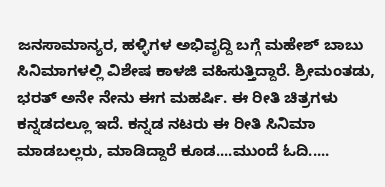ಜನಸಾಮಾನ್ಯರ, ಹಳ್ಳಿಗಳ ಅಭಿವೃದ್ದಿ ಬಗ್ಗೆ ಮಹೇಶ್ ಬಾಬು ಸಿನಿಮಾಗಳಲ್ಲಿ ವಿಶೇಷ ಕಾಳಜಿ ವಹಿಸುತ್ತಿದ್ದಾರೆ. ಶ್ರೀಮಂತಡು, ಭರತ್ ಅನೇ ನೇನು ಈಗ ಮಹರ್ಷಿ. ಈ ರೀತಿ ಚಿತ್ರಗಳು ಕನ್ನಡದಲ್ಲೂ ಇದೆ. ಕನ್ನಡ ನಟರು ಈ ರೀತಿ ಸಿನಿಮಾ ಮಾಡಬಲ್ಲರು, ಮಾಡಿದ್ದಾರೆ ಕೂಡ....ಮುಂದೆ ಓದಿ.....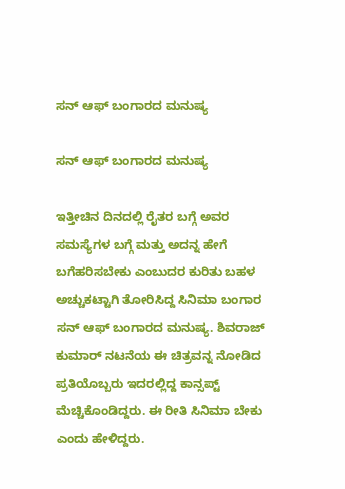ಸನ್ ಆಫ್ ಬಂಗಾರದ ಮನುಷ್ಯ

ಸನ್ ಆಫ್ ಬಂಗಾರದ ಮನುಷ್ಯ

ಇತ್ತೀಚಿನ ದಿನದಲ್ಲಿ ರೈತರ ಬಗ್ಗೆ ಅವರ ಸಮಸ್ಯೆಗಳ ಬಗ್ಗೆ ಮತ್ತು ಅದನ್ನ ಹೇಗೆ ಬಗೆಹರಿಸಬೇಕು ಎಂಬುದರ ಕುರಿತು ಬಹಳ ಅಚ್ಚುಕಟ್ಟಾಗಿ ತೋರಿಸಿದ್ದ ಸಿನಿಮಾ ಬಂಗಾರ ಸನ್ ಆಫ್ ಬಂಗಾರದ ಮನುಷ್ಯ. ಶಿವರಾಜ್ ಕುಮಾರ್ ನಟನೆಯ ಈ ಚಿತ್ರವನ್ನ ನೋಡಿದ ಪ್ರತಿಯೊಬ್ಬರು ಇದರಲ್ಲಿದ್ದ ಕಾನ್ಸಪ್ಟ್ ಮೆಚ್ಚಿಕೊಂಡಿದ್ದರು. ಈ ರೀತಿ ಸಿನಿಮಾ ಬೇಕು ಎಂದು ಹೇಳಿದ್ದರು.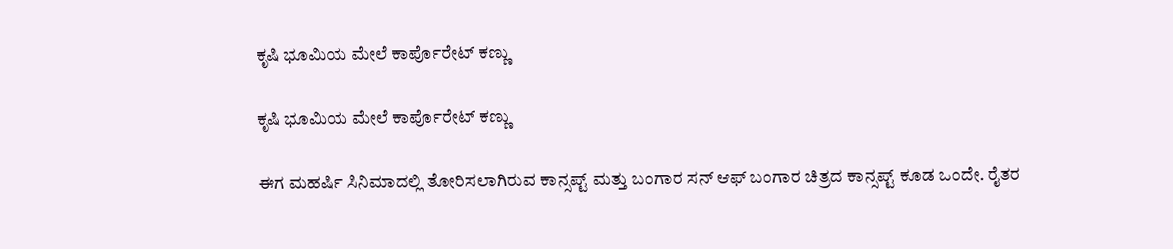ಕೃಷಿ ಭೂಮಿಯ ಮೇಲೆ ಕಾರ್ಪೊರೇಟ್ ಕಣ್ಣು

ಕೃಷಿ ಭೂಮಿಯ ಮೇಲೆ ಕಾರ್ಪೊರೇಟ್ ಕಣ್ಣು

ಈಗ ಮಹರ್ಷಿ ಸಿನಿಮಾದಲ್ಲಿ ತೋರಿಸಲಾಗಿರುವ ಕಾನ್ಸಪ್ಟ್ ಮತ್ತು ಬಂಗಾರ ಸನ್ ಆಫ್ ಬಂಗಾರ ಚಿತ್ರದ ಕಾನ್ಸಪ್ಟ್ ಕೂಡ ಒಂದೇ. ರೈತರ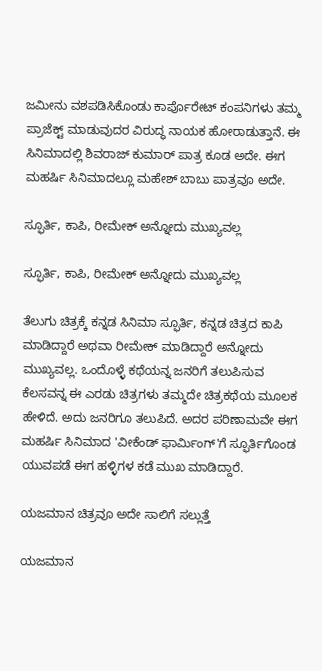ಜಮೀನು ವಶಪಡಿಸಿಕೊಂಡು ಕಾರ್ಪೊರೇಟ್ ಕಂಪನಿಗಳು ತಮ್ಮ ಪ್ರಾಜೆಕ್ಟ್ ಮಾಡುವುದರ ವಿರುದ್ಧ ನಾಯಕ ಹೋರಾಡುತ್ತಾನೆ. ಈ ಸಿನಿಮಾದಲ್ಲಿ ಶಿವರಾಜ್ ಕುಮಾರ್ ಪಾತ್ರ ಕೂಡ ಅದೇ. ಈಗ ಮಹರ್ಷಿ ಸಿನಿಮಾದಲ್ಲೂ ಮಹೇಶ್ ಬಾಬು ಪಾತ್ರವೂ ಅದೇ.

ಸ್ಫೂರ್ತಿ, ಕಾಪಿ, ರೀಮೇಕ್ ಅನ್ನೋದು ಮುಖ್ಯವಲ್ಲ

ಸ್ಫೂರ್ತಿ, ಕಾಪಿ, ರೀಮೇಕ್ ಅನ್ನೋದು ಮುಖ್ಯವಲ್ಲ

ತೆಲುಗು ಚಿತ್ರಕ್ಕೆ ಕನ್ನಡ ಸಿನಿಮಾ ಸ್ಫೂರ್ತಿ, ಕನ್ನಡ ಚಿತ್ರದ ಕಾಪಿ ಮಾಡಿದ್ದಾರೆ ಅಥವಾ ರೀಮೇಕ್ ಮಾಡಿದ್ದಾರೆ ಅನ್ನೋದು ಮುಖ್ಯವಲ್ಲ. ಒಂದೊಳ್ಳೆ ಕಥೆಯನ್ನ ಜನರಿಗೆ ತಲುಪಿಸುವ ಕೆಲಸವನ್ನ ಈ ಎರಡು ಚಿತ್ರಗಳು ತಮ್ಮದೇ ಚಿತ್ರಕಥೆಯ ಮೂಲಕ ಹೇಳಿದೆ. ಅದು ಜನರಿಗೂ ತಲುಪಿದೆ. ಅದರ ಪರಿಣಾಮವೇ ಈಗ ಮಹರ್ಷಿ ಸಿನಿಮಾದ 'ವೀಕೆಂಡ್ ಫಾರ್ಮಿಂಗ್'ಗೆ ಸ್ಫೂರ್ತಿಗೊಂಡ ಯುವಪಡೆ ಈಗ ಹಳ್ಳಿಗಳ ಕಡೆ ಮುಖ ಮಾಡಿದ್ದಾರೆ.

ಯಜಮಾನ ಚಿತ್ರವೂ ಅದೇ ಸಾಲಿಗೆ ಸಲ್ಲುತ್ತೆ

ಯಜಮಾನ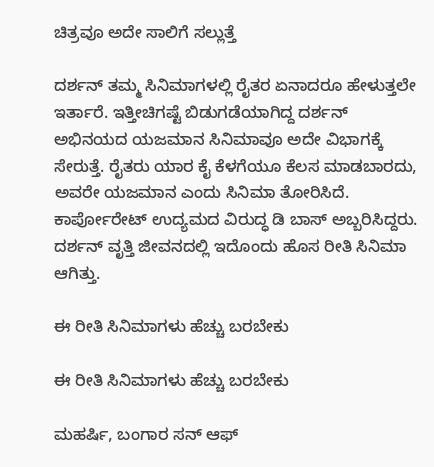ಚಿತ್ರವೂ ಅದೇ ಸಾಲಿಗೆ ಸಲ್ಲುತ್ತೆ

ದರ್ಶನ್ ತಮ್ಮ ಸಿನಿಮಾಗಳಲ್ಲಿ ರೈತರ ಏನಾದರೂ ಹೇಳುತ್ತಲೇ ಇರ್ತಾರೆ. ಇತ್ತೀಚಿಗಷ್ಟೆ ಬಿಡುಗಡೆಯಾಗಿದ್ದ ದರ್ಶನ್ ಅಭಿನಯದ ಯಜಮಾನ ಸಿನಿಮಾವೂ ಅದೇ ವಿಭಾಗಕ್ಕೆ ಸೇರುತ್ತೆ. ರೈತರು ಯಾರ ಕೈ ಕೆಳಗೆಯೂ ಕೆಲಸ ಮಾಡಬಾರದು, ಅವರೇ ಯಜಮಾನ ಎಂದು ಸಿನಿಮಾ ತೋರಿಸಿದೆ. ಕಾರ್ಪೋರೇಟ್ ಉದ್ಯಮದ ವಿರುದ್ಧ ಡಿ ಬಾಸ್ ಅಬ್ಬರಿಸಿದ್ದರು. ದರ್ಶನ್ ವೃತ್ತಿ ಜೀವನದಲ್ಲಿ ಇದೊಂದು ಹೊಸ ರೀತಿ ಸಿನಿಮಾ ಆಗಿತ್ತು.

ಈ ರೀತಿ ಸಿನಿಮಾಗಳು ಹೆಚ್ಚು ಬರಬೇಕು

ಈ ರೀತಿ ಸಿನಿಮಾಗಳು ಹೆಚ್ಚು ಬರಬೇಕು

ಮಹರ್ಷಿ, ಬಂಗಾರ ಸನ್ ಆಫ್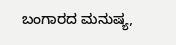ಬಂಗಾರದ ಮನುಷ್ಯ,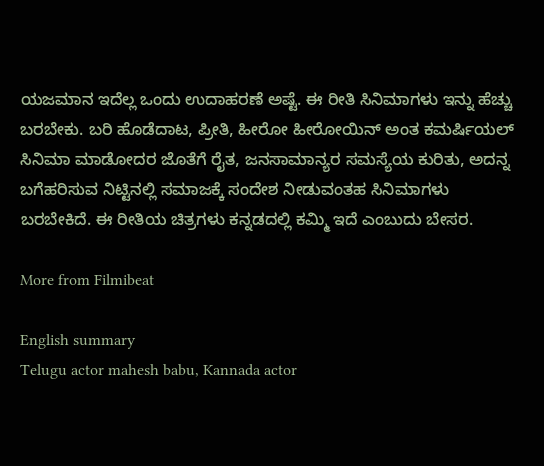ಯಜಮಾನ ಇದೆಲ್ಲ ಒಂದು ಉದಾಹರಣೆ ಅಷ್ಟೆ. ಈ ರೀತಿ ಸಿನಿಮಾಗಳು ಇನ್ನು ಹೆಚ್ಚು ಬರಬೇಕು. ಬರಿ ಹೊಡೆದಾಟ, ಪ್ರೀತಿ, ಹೀರೋ ಹೀರೋಯಿನ್ ಅಂತ ಕಮರ್ಷಿಯಲ್ ಸಿನಿಮಾ ಮಾಡೋದರ ಜೊತೆಗೆ ರೈತ, ಜನಸಾಮಾನ್ಯರ ಸಮಸ್ಯೆಯ ಕುರಿತು, ಅದನ್ನ ಬಗೆಹರಿಸುವ ನಿಟ್ಟಿನಲ್ಲಿ ಸಮಾಜಕ್ಕೆ ಸಂದೇಶ ನೀಡುವಂತಹ ಸಿನಿಮಾಗಳು ಬರಬೇಕಿದೆ. ಈ ರೀತಿಯ ಚಿತ್ರಗಳು ಕನ್ನಡದಲ್ಲಿ ಕಮ್ಮಿ ಇದೆ ಎಂಬುದು ಬೇಸರ.

More from Filmibeat

English summary
Telugu actor mahesh babu, Kannada actor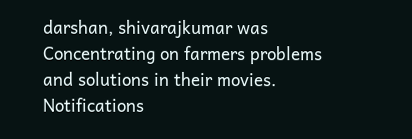darshan, shivarajkumar was Concentrating on farmers problems and solutions in their movies.
Notifications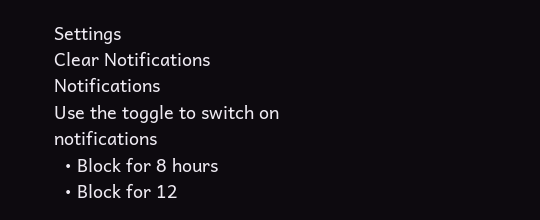Settings
Clear Notifications
Notifications
Use the toggle to switch on notifications
  • Block for 8 hours
  • Block for 12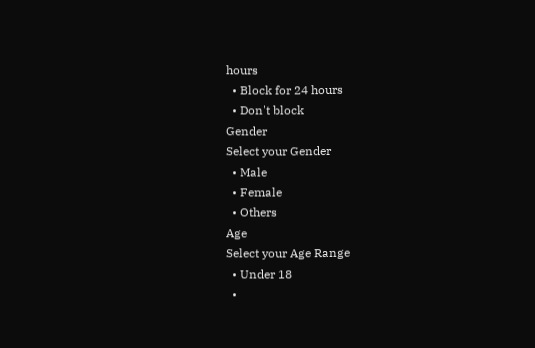hours
  • Block for 24 hours
  • Don't block
Gender
Select your Gender
  • Male
  • Female
  • Others
Age
Select your Age Range
  • Under 18
  •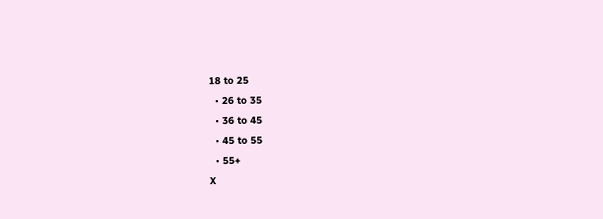18 to 25
  • 26 to 35
  • 36 to 45
  • 45 to 55
  • 55+
X